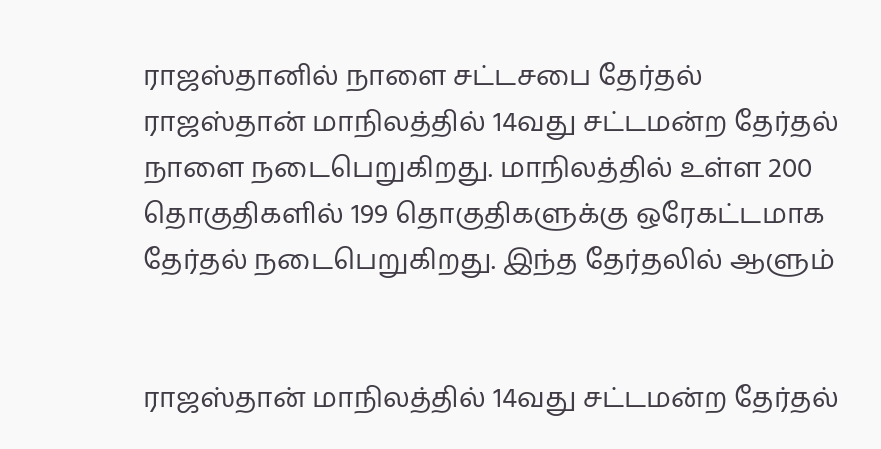ராஜஸ்தானில் நாளை சட்டசபை தேர்தல்
ராஜஸ்தான் மாநிலத்தில் 14வது சட்டமன்ற தேர்தல் நாளை நடைபெறுகிறது. மாநிலத்தில் உள்ள 200 தொகுதிகளில் 199 தொகுதிகளுக்கு ஒரேகட்டமாக தேர்தல் நடைபெறுகிறது. இந்த தேர்தலில் ஆளும்


ராஜஸ்தான் மாநிலத்தில் 14வது சட்டமன்ற தேர்தல்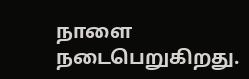நாளை நடைபெறுகிறது.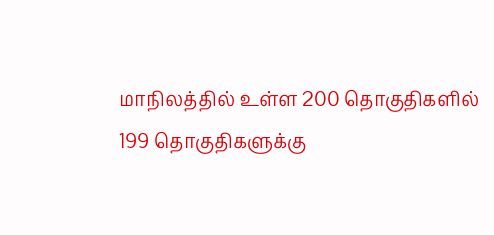மாநிலத்தில் உள்ள 200 தொகுதிகளில் 199 தொகுதிகளுக்கு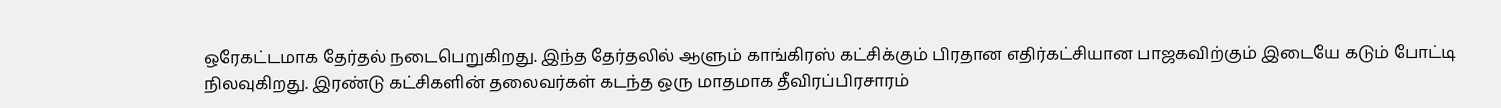ஒரேகட்டமாக தேர்தல் நடைபெறுகிறது. இந்த தேர்தலில் ஆளும் காங்கிரஸ் கட்சிக்கும் பிரதான எதிர்கட்சியான பாஜகவிற்கும் இடையே கடும் போட்டி நிலவுகிறது. இரண்டு கட்சிகளின் தலைவர்கள் கடந்த ஒரு மாதமாக தீவிரப்பிரசாரம்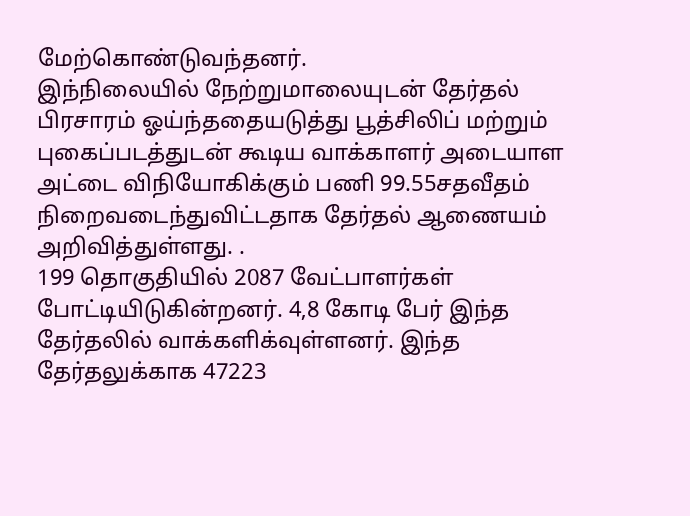மேற்கொண்டுவந்தனர்.
இந்நிலையில் நேற்றுமாலையுடன் தேர்தல் பிரசாரம் ஓய்ந்ததையடுத்து பூத்சிலிப் மற்றும் புகைப்படத்துடன் கூடிய வாக்காளர் அடையாள அட்டை விநியோகிக்கும் பணி 99.55சதவீதம் நிறைவடைந்துவிட்டதாக தேர்தல் ஆணையம் அறிவித்துள்ளது. .
199 தொகுதியில் 2087 வேட்பாளர்கள் போட்டியிடுகின்றனர். 4,8 கோடி பேர் இந்த தேர்தலில் வாக்களிக்வுள்ளனர். இந்த தேர்தலுக்காக 47223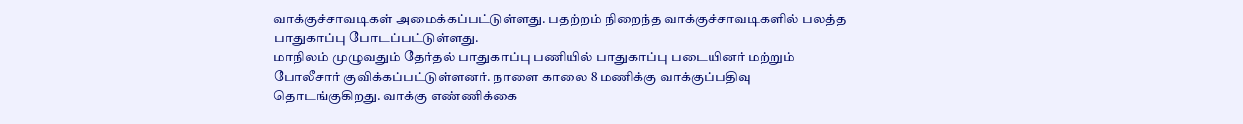வாக்குச்சாவடிகள் அமைக்கப்பட்டுள்ளது. பதற்றம் நிறைந்த வாக்குச்சாவடிகளில் பலத்த பாதுகாப்பு போடப்பட்டுள்ளது.
மாநிலம் முழுவதும் தேர்தல் பாதுகாப்பு பணியில் பாதுகாப்பு படையினர் மற்றும் போலீசார் குவிக்கப்பட்டுள்ளனர். நாளை காலை 8 மணிக்கு வாக்குப்பதிவு தொடங்குகிறது. வாக்கு எண்ணிக்கை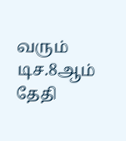வரும் டிச.8ஆம் தேதி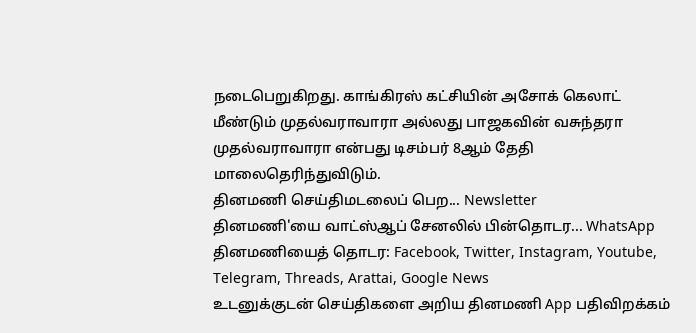நடைபெறுகிறது. காங்கிரஸ் கட்சியின் அசோக் கெலாட் மீண்டும் முதல்வராவாரா அல்லது பாஜகவின் வசுந்தரா முதல்வராவாரா என்பது டிசம்பர் 8ஆம் தேதி மாலைதெரிந்துவிடும்.
தினமணி செய்திமடலைப் பெற... Newsletter
தினமணி'யை வாட்ஸ்ஆப் சேனலில் பின்தொடர... WhatsApp
தினமணியைத் தொடர: Facebook, Twitter, Instagram, Youtube, Telegram, Threads, Arattai, Google News
உடனுக்குடன் செய்திகளை அறிய தினமணி App பதிவிறக்கம்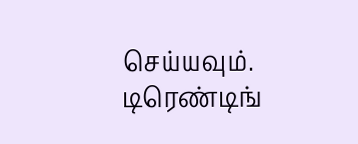செய்யவும்.
டிரெண்டிங்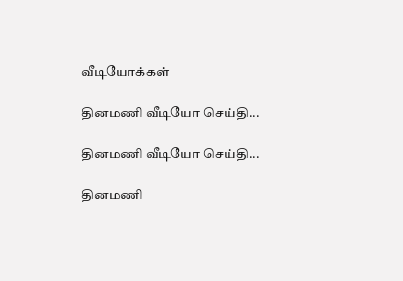வீடியோக்கள்

தினமணி வீடியோ செய்தி...

தினமணி வீடியோ செய்தி...

தினமணி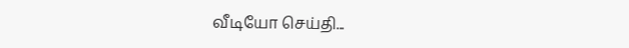வீடியோ செய்தி...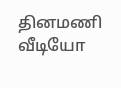தினமணி வீடியோ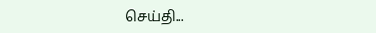செய்தி...